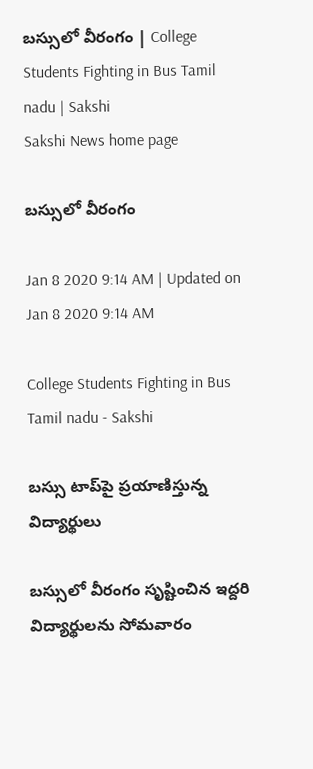బస్సులో వీరంగం | College Students Fighting in Bus Tamil nadu | Sakshi
Sakshi News home page

బస్సులో వీరంగం

Jan 8 2020 9:14 AM | Updated on Jan 8 2020 9:14 AM

College Students Fighting in Bus Tamil nadu - Sakshi

బస్సు టాప్‌పై ప్రయాణిస్తున్న విద్యార్థులు

బస్సులో వీరంగం సృష్టించిన ఇద్దరి విద్యార్థులను సోమవారం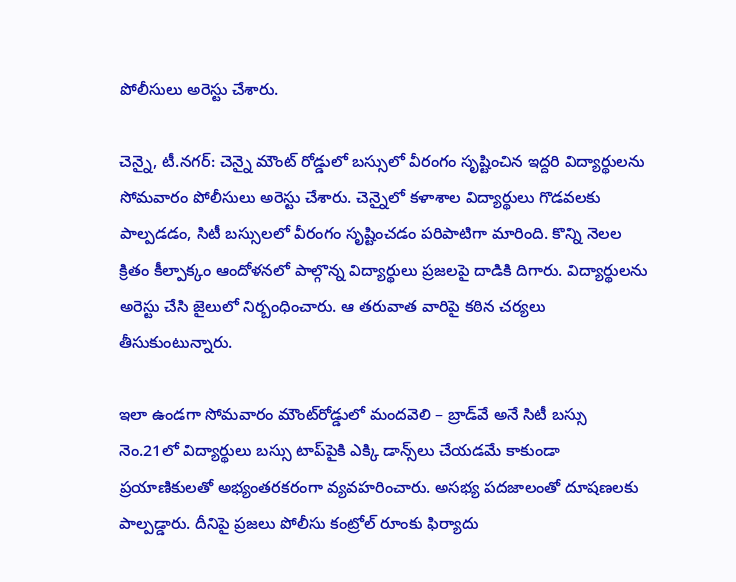పోలీసులు అరెస్టు చేశారు.

చెన్నై, టీ.నగర్‌: చెన్నై మౌంట్‌ రోడ్డులో బస్సులో వీరంగం సృష్టించిన ఇద్దరి విద్యార్థులను సోమవారం పోలీసులు అరెస్టు చేశారు. చెన్నైలో కళాశాల విద్యార్థులు గొడవలకు పాల్పడడం, సిటీ బస్సులలో వీరంగం సృష్టించడం పరిపాటిగా మారింది. కొన్ని నెలల క్రితం కీల్పాక్కం ఆందోళనలో పాల్గొన్న విద్యార్థులు ప్రజలపై దాడికి దిగారు. విద్యార్థులను అరెస్టు చేసి జైలులో నిర్బంధించారు. ఆ తరువాత వారిపై కఠిన చర్యలు తీసుకుంటున్నారు.

ఇలా ఉండగా సోమవారం మౌంట్‌రోడ్డులో మందవెలి – బ్రాడ్‌వే అనే సిటీ బస్సు నెం.21లో విద్యార్థులు బస్సు టాప్‌పైకి ఎక్కి డాన్స్‌లు చేయడమే కాకుండా ప్రయాణికులతో అభ్యంతరకరంగా వ్యవహరించారు. అసభ్య పదజాలంతో దూషణలకు పాల్పడ్డారు. దీనిపై ప్రజలు పోలీసు కంట్రోల్‌ రూంకు ఫిర్యాదు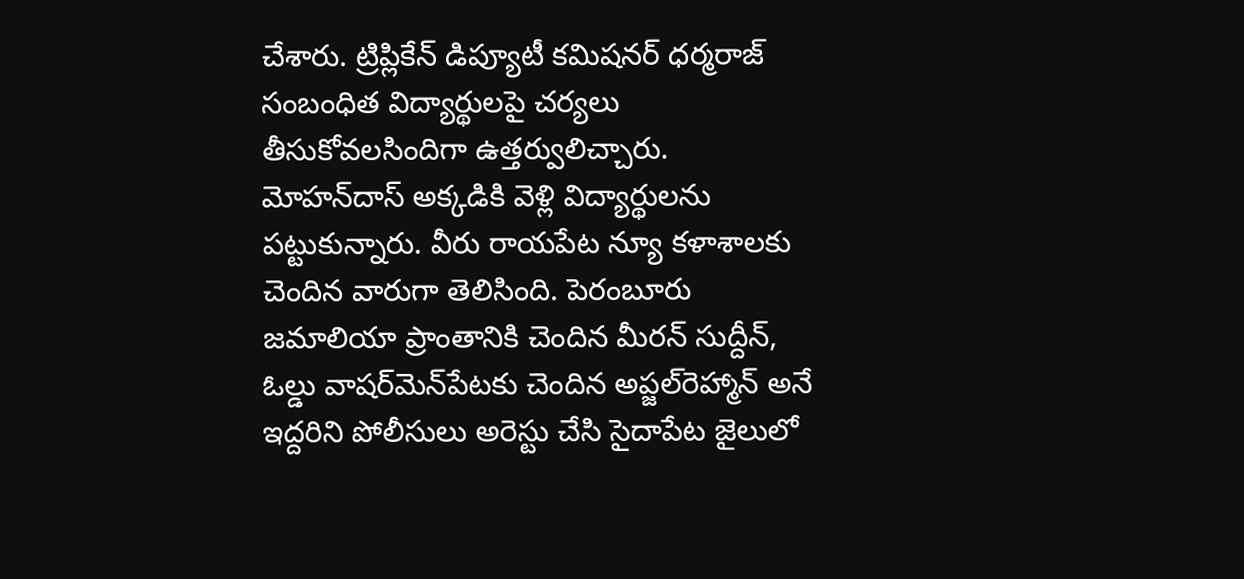చేశారు. ట్రిప్లికేన్‌ డిప్యూటీ కమిషనర్‌ ధర్మరాజ్‌ సంబంధిత విద్యార్థులపై చర్యలు తీసుకోవలసిందిగా ఉత్తర్వులిచ్చారు. మోహన్‌దాస్‌ అక్కడికి వెళ్లి విద్యార్థులను పట్టుకున్నారు. వీరు రాయపేట న్యూ కళాశాలకు చెందిన వారుగా తెలిసింది. పెరంబూరు జమాలియా ప్రాంతానికి చెందిన మీరన్‌ సుద్దీన్, ఓల్డు వాషర్‌మెన్‌పేటకు చెందిన అప్జల్‌రెహ్మాన్‌ అనే ఇద్దరిని పోలీసులు అరెస్టు చేసి సైదాపేట జైలులో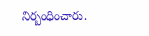నిర్బంధించారు.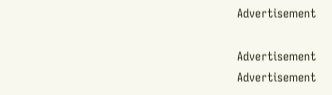Advertisement

Advertisement
Advertisement